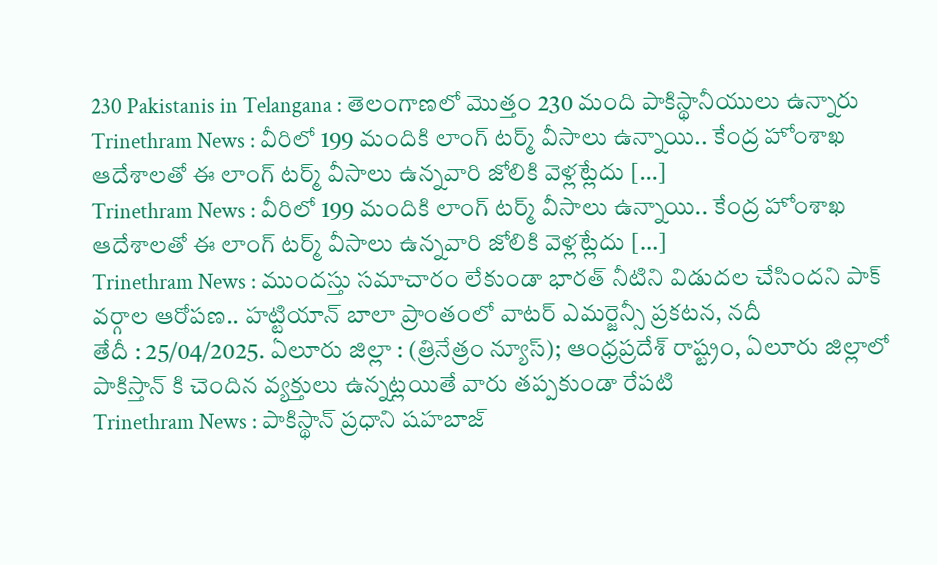230 Pakistanis in Telangana : తెలంగాణలో మొత్తం 230 మంది పాకిస్థానీయులు ఉన్నారు
Trinethram News : వీరిలో 199 మందికి లాంగ్ టర్మ్ వీసాలు ఉన్నాయి.. కేంద్ర హోంశాఖ ఆదేశాలతో ఈ లాంగ్ టర్మ్ వీసాలు ఉన్నవారి జోలికి వెళ్లట్లేదు […]
Trinethram News : వీరిలో 199 మందికి లాంగ్ టర్మ్ వీసాలు ఉన్నాయి.. కేంద్ర హోంశాఖ ఆదేశాలతో ఈ లాంగ్ టర్మ్ వీసాలు ఉన్నవారి జోలికి వెళ్లట్లేదు […]
Trinethram News : ముందస్తు సమాచారం లేకుండా భారత్ నీటిని విడుదల చేసిందని పాక్ వర్గాల ఆరోపణ.. హట్టియాన్ బాలా ప్రాంతంలో వాటర్ ఎమర్జెన్సీ ప్రకటన, నదీ
తేదీ : 25/04/2025. ఏలూరు జిల్లా : (త్రినేత్రం న్యూస్); ఆంధ్రప్రదేశ్ రాష్ట్రం, ఏలూరు జిల్లాలో పాకిస్తాన్ కి చెందిన వ్యక్తులు ఉన్నట్లయితే వారు తప్పకుండా రేపటి
Trinethram News : పాకిస్థాన్ ప్రధాని షహబాజ్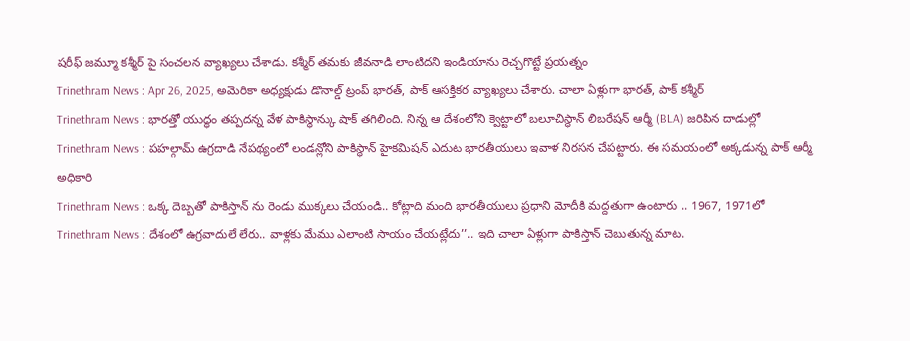షరీఫ్ జమ్మూ కశ్మీర్ పై సంచలన వ్యాఖ్యలు చేశాడు. కశ్మీర్ తమకు జీవనాడి లాంటిదని ఇండియాను రెచ్చగొట్టే ప్రయత్నం
Trinethram News : Apr 26, 2025, అమెరికా అధ్యక్షుడు డొనాల్డ్ ట్రంప్ భారత్, పాక్ ఆసక్తికర వ్యాఖ్యలు చేశారు. చాలా ఏళ్లుగా భారత్, పాక్ కశ్మీర్
Trinethram News : భారత్తో యుద్ధం తప్పదన్న వేళ పాకిస్థాన్కు షాక్ తగిలింది. నిన్న ఆ దేశంలోని క్వెట్టాలో బలూచిస్థాన్ లిబరేషన్ ఆర్మీ (BLA) జరిపిన దాడుల్లో
Trinethram News : పహల్గామ్ ఉగ్రదాడి నేపథ్యంలో లండన్లోని పాకిస్థాన్ హైకమిషన్ ఎదుట భారతీయులు ఇవాళ నిరసన చేపట్టారు. ఈ సమయంలో అక్కడున్న పాక్ ఆర్మీ అధికారి
Trinethram News : ఒక్క దెబ్బతో పాకిస్తాన్ ను రెండు ముక్కలు చేయండి.. కోట్లాది మంది భారతీయులు ప్రధాని మోదీకి మద్దతుగా ఉంటారు .. 1967, 1971లో
Trinethram News : దేశంలో ఉగ్రవాదులే లేరు.. వాళ్లకు మేము ఎలాంటి సాయం చేయట్లేదు’’.. ఇది చాలా ఏళ్లుగా పాకిస్తాన్ చెబుతున్న మాట.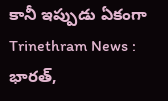కానీ ఇప్పుడు ఏకంగా
Trinethram News : భారత్,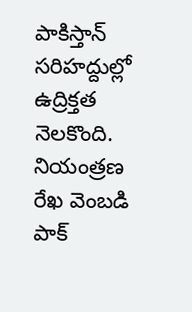పాకిస్తాన్ సరిహద్దుల్లో ఉద్రిక్తత నెలకొంది. నియంత్రణ రేఖ వెంబడి పాక్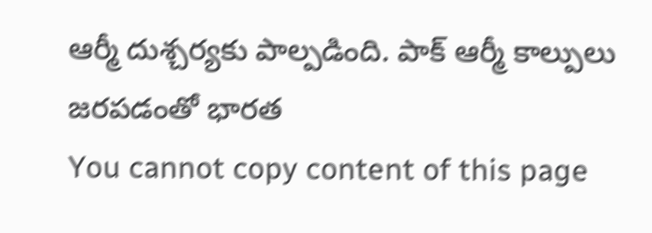ఆర్మీ దుశ్చర్యకు పాల్పడింది. పాక్ ఆర్మీ కాల్పులు జరపడంతో భారత
You cannot copy content of this page